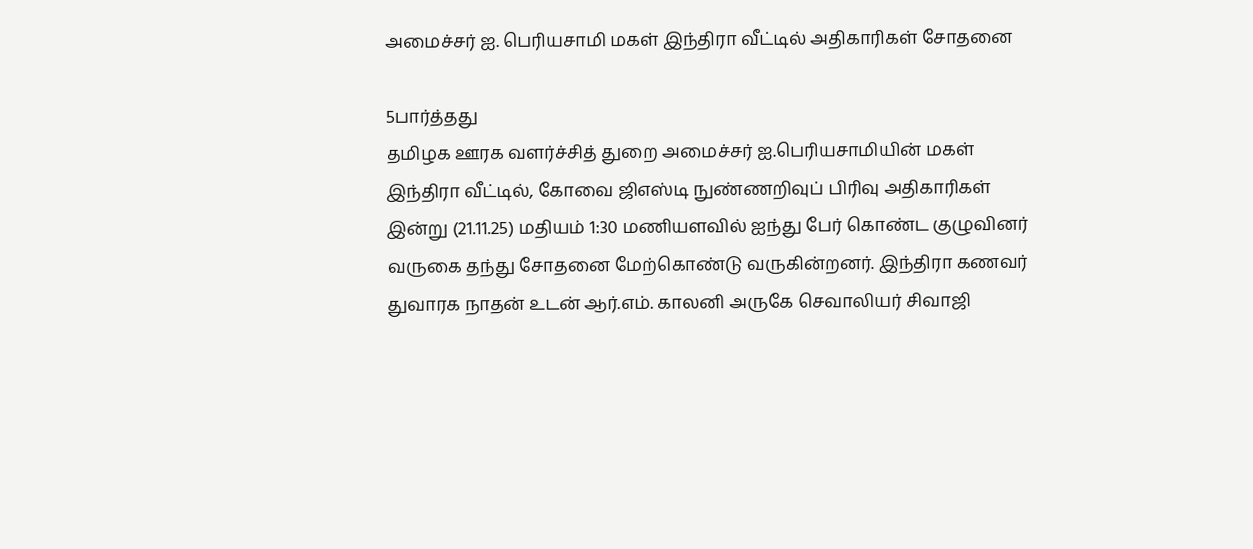அமைச்சர் ஐ. பெரியசாமி மகள் இந்திரா வீட்டில் அதிகாரிகள் சோதனை

5பார்த்தது
தமிழக ஊரக வளர்ச்சித் துறை அமைச்சர் ஐ.பெரியசாமியின் மகள் இந்திரா வீட்டில், கோவை ஜிஎஸ்டி நுண்ணறிவுப் பிரிவு அதிகாரிகள் இன்று (21.11.25) மதியம் 1:30 மணியளவில் ஐந்து பேர் கொண்ட குழுவினர் வருகை தந்து சோதனை மேற்கொண்டு வருகின்றனர். இந்திரா கணவர் துவாரக நாதன் உடன் ஆர்.எம். காலனி அருகே செவாலியர் சிவாஜி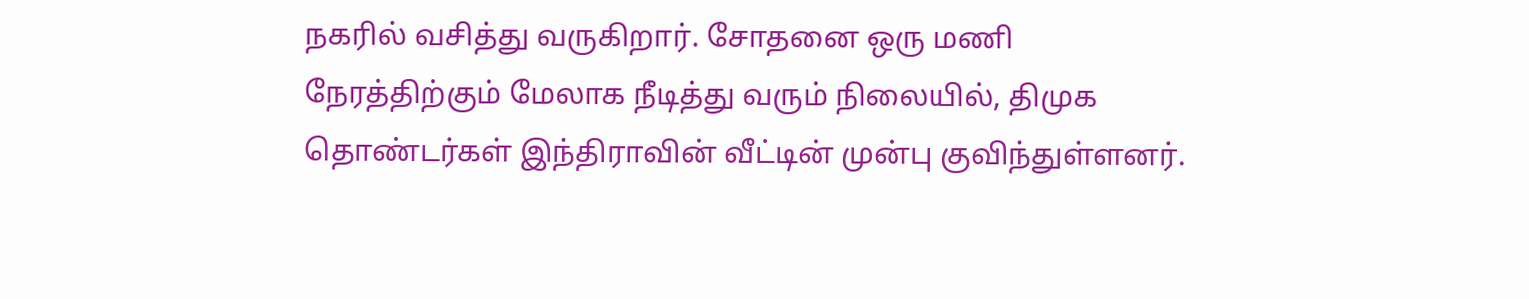நகரில் வசித்து வருகிறார். சோதனை ஒரு மணி நேரத்திற்கும் மேலாக நீடித்து வரும் நிலையில், திமுக தொண்டர்கள் இந்திராவின் வீட்டின் முன்பு குவிந்துள்ளனர்.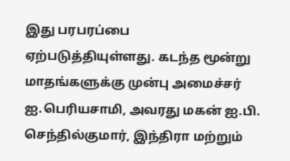இது பரபரப்பை ஏற்படுத்தியுள்ளது. கடந்த மூன்று மாதங்களுக்கு முன்பு அமைச்சர் ஐ.பெரியசாமி, அவரது மகன் ஐ.பி. செந்தில்குமார், இந்திரா மற்றும்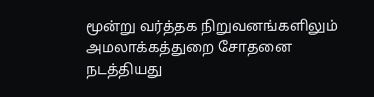மூன்று வர்த்தக நிறுவனங்களிலும் அமலாக்கத்துறை சோதனை நடத்தியது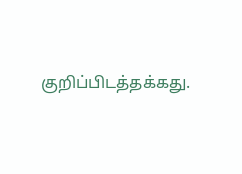குறிப்பிடத்தக்கது.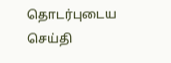தொடர்புடைய செய்தி